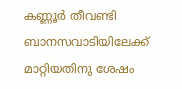കണ്ണൂർ തീവണ്ടി ബാനസവാടിയിലേക്ക് മാറ്റിയതിനു ശേഷം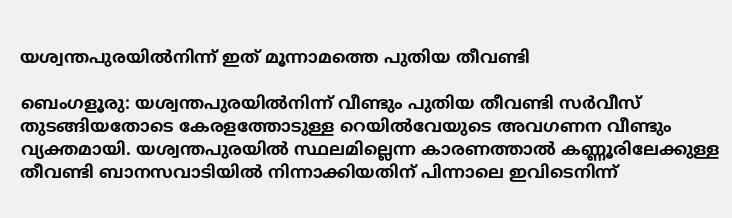യശ്വന്തപുരയിൽനിന്ന് ഇത് മൂന്നാമത്തെ പുതിയ തീവണ്ടി

ബെംഗളൂരു: യശ്വന്തപുരയിൽനിന്ന് വീണ്ടും പുതിയ തീവണ്ടി സർവീസ് തുടങ്ങിയതോടെ കേരളത്തോടുള്ള റെയിൽവേയുടെ അവഗണന വീണ്ടും വ്യക്തമായി. യശ്വന്തപുരയിൽ സ്ഥലമില്ലെന്ന കാരണത്താൽ കണ്ണൂരിലേക്കുള്ള തീവണ്ടി ബാനസവാടിയിൽ നിന്നാക്കിയതിന് പിന്നാലെ ഇവിടെനിന്ന്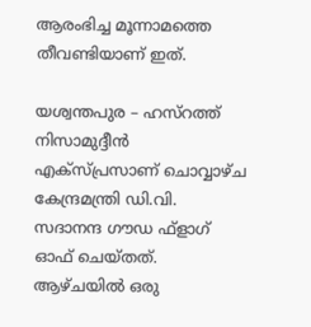ആരംഭിച്ച മൂന്നാമത്തെ തീവണ്ടിയാണ് ഇത്.

യശ്വന്തപുര – ഹസ്‌റത്ത് നിസാമുദ്ദീൻ എക്സ്‌പ്രസാണ് ചൊവ്വാഴ്ച കേന്ദ്രമന്ത്രി ഡി.വി. സദാനന്ദ ഗൗഡ ഫ്ളാഗ് ഓഫ് ചെയ്തത്. ആഴ്ചയിൽ ഒരു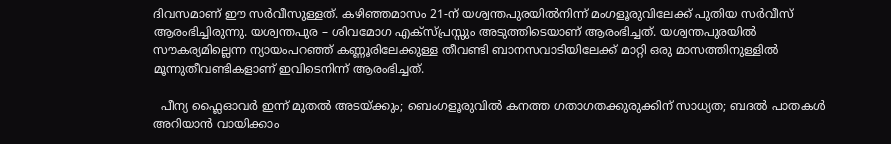ദിവസമാണ് ഈ സർവീസുള്ളത്. കഴിഞ്ഞമാസം 21-ന് യശ്വന്തപുരയിൽനിന്ന് മംഗളൂരുവിലേക്ക് പുതിയ സർവീസ് ആരംഭിച്ചിരുന്നു. യശ്വന്തപുര – ശിവമോഗ എക്സ്‌പ്രസ്സും അടുത്തിടെയാണ് ആരംഭിച്ചത്. യശ്വന്തപുരയിൽ സൗകര്യമില്ലെന്ന ന്യായംപറഞ്ഞ് കണ്ണൂരിലേക്കുള്ള തീവണ്ടി ബാനസവാടിയിലേക്ക് മാറ്റി ഒരു മാസത്തിനുള്ളിൽ മൂന്നുതീവണ്ടികളാണ് ഇവിടെനിന്ന് ആരംഭിച്ചത്.

  പീന്യ ഫ്ലൈഓവർ ഇന്ന് മുതൽ അടയ്ക്കും; ബെംഗളൂരുവിൽ കനത്ത ഗതാഗതക്കുരുക്കിന് സാധ്യത; ബദൽ പാതകൾ അറിയാൻ വായിക്കാം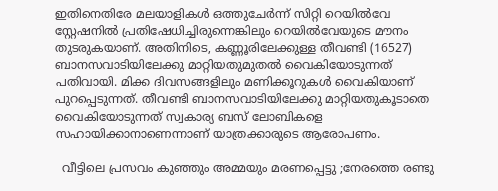ഇതിനെതിരേ മലയാളികൾ ഒത്തുചേർന്ന് സിറ്റി റെയിൽവേ സ്റ്റേഷനിൽ പ്രതിഷേധിച്ചിരുന്നെങ്കിലും റെയിൽവേയുടെ മൗനം തുടരുകയാണ്. അതിനിടെ, കണ്ണൂരിലേക്കുള്ള തീവണ്ടി (16527) ബാനസവാടിയിലേക്കു മാറ്റിയതുമുതൽ വൈകിയോടുന്നത് പതിവായി. മിക്ക ദിവസങ്ങളിലും മണിക്കൂറുകൾ വൈകിയാണ് പുറപ്പെടുന്നത്. തീവണ്ടി ബാനസവാടിയിലേക്കു മാറ്റിയതുകൂടാതെ വൈകിയോടുന്നത് സ്വകാര്യ ബസ് ലോബികളെ സഹായിക്കാനാണെന്നാണ് യാത്രക്കാരുടെ ആരോപണം.

  വീട്ടിലെ പ്രസവം കുഞ്ഞും അമ്മയും മരണപ്പെട്ടു ;നേരത്തെ രണ്ടു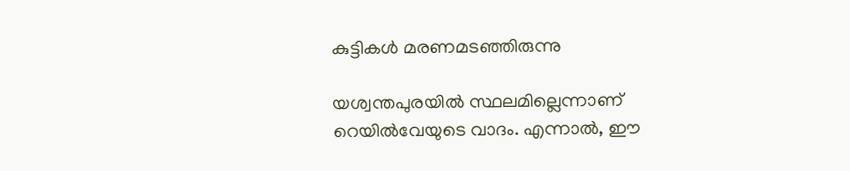കുട്ടികൾ മരണമടഞ്ഞിരുന്നു

യശ്വന്തപുരയിൽ സ്ഥലമില്ലെന്നാണ് റെയിൽവേയുടെ വാദം. എന്നാൽ, ഈ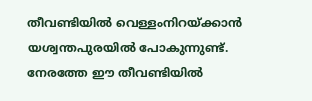തീവണ്ടിയിൽ വെള്ളംനിറയ്ക്കാൻ യശ്വന്തപുരയിൽ പോകുന്നുണ്ട്. നേരത്തേ ഈ തീവണ്ടിയിൽ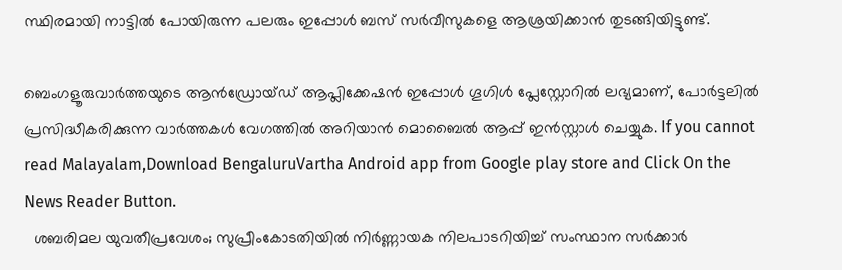സ്ഥിരമായി നാട്ടിൽ പോയിരുന്ന പലരും ഇപ്പോൾ ബസ് സർവീസുകളെ ആശ്രയിക്കാൻ തുടങ്ങിയിട്ടുണ്ട്.

ബെംഗളൂരുവാർത്തയുടെ ആൻഡ്രോയ്ഡ് ആപ്ലിക്കേഷൻ ഇപ്പോൾ ഗൂഗിൾ പ്ലേസ്റ്റോറിൽ ലഭ്യമാണ്, പോർട്ടലിൽ പ്രസിദ്ധീകരിക്കുന്ന വാർത്തകൾ വേഗത്തിൽ അറിയാൻ മൊബൈൽ ആപ്പ് ഇൻസ്റ്റാൾ ചെയ്യുക. If you cannot read Malayalam,Download BengaluruVartha Android app from Google play store and Click On the News Reader Button.
  ശബരിമല യുവതീപ്രവേശം; സുപ്രീംകോടതിയിൽ നിർണ്ണായക നിലപാടറിയിച്ച് സംസ്ഥാന സർക്കാർ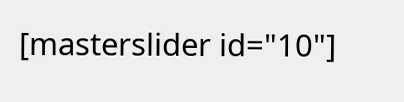[masterslider id="10"]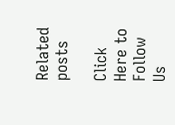Related posts

Click Here to Follow Us